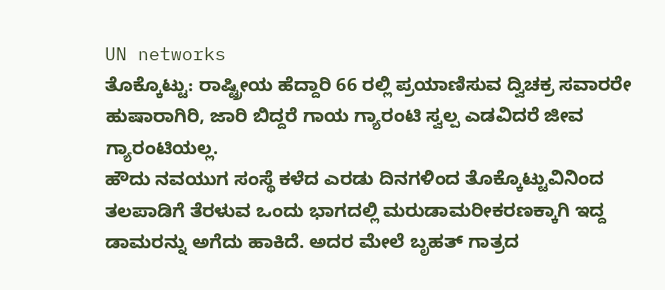UN networks
ತೊಕ್ಕೊಟ್ಟು: ರಾಷ್ಟ್ರೀಯ ಹೆದ್ದಾರಿ 66 ರಲ್ಲಿ ಪ್ರಯಾಣಿಸುವ ದ್ವಿಚಕ್ರ ಸವಾರರೇ ಹುಷಾರಾಗಿರಿ, ಜಾರಿ ಬಿದ್ದರೆ ಗಾಯ ಗ್ಯಾರಂಟಿ ಸ್ವಲ್ಪ ಎಡವಿದರೆ ಜೀವ ಗ್ಯಾರಂಟಿಯಲ್ಲ.
ಹೌದು ನವಯುಗ ಸಂಸ್ಥೆ ಕಳೆದ ಎರಡು ದಿನಗಳಿಂದ ತೊಕ್ಕೊಟ್ಟುವಿನಿಂದ ತಲಪಾಡಿಗೆ ತೆರಳುವ ಒಂದು ಭಾಗದಲ್ಲಿ ಮರುಡಾಮರೀಕರಣಕ್ಕಾಗಿ ಇದ್ದ ಡಾಮರನ್ನು ಅಗೆದು ಹಾಕಿದೆ. ಅದರ ಮೇಲೆ ಬೃಹತ್ ಗಾತ್ರದ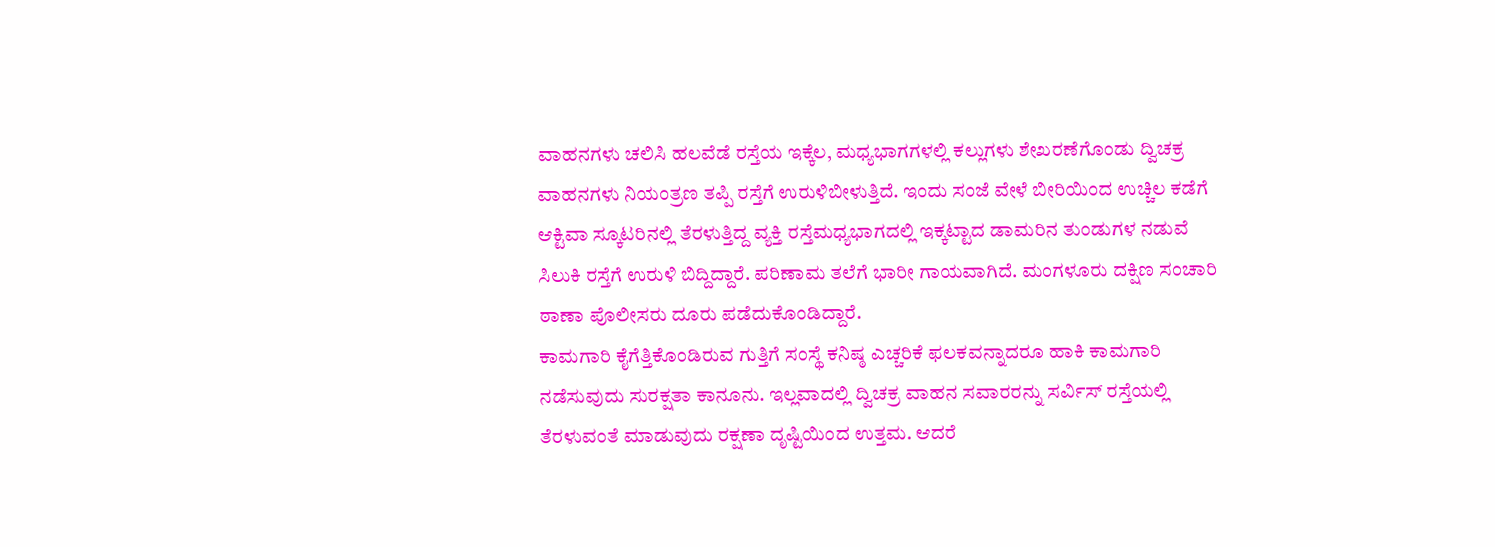ವಾಹನಗಳು ಚಲಿಸಿ ಹಲವೆಡೆ ರಸ್ತೆಯ ಇಕ್ಕೆಲ, ಮಧ್ಯಭಾಗಗಳಲ್ಲಿ ಕಲ್ಲುಗಳು ಶೇಖರಣೆಗೊಂಡು ದ್ವಿಚಕ್ರ ವಾಹನಗಳು ನಿಯಂತ್ರಣ ತಪ್ಪಿ ರಸ್ತೆಗೆ ಉರುಳಿಬೀಳುತ್ತಿದೆ. ಇಂದು ಸಂಜೆ ವೇಳೆ ಬೀರಿಯಿಂದ ಉಚ್ಚಿಲ ಕಡೆಗೆ ಆಕ್ಟಿವಾ ಸ್ಕೂಟರಿನಲ್ಲಿ ತೆರಳುತ್ತಿದ್ದ ವ್ಯಕ್ತಿ ರಸ್ತೆಮಧ್ಯಭಾಗದಲ್ಲಿ ಇಕ್ಕಟ್ಟಾದ ಡಾಮರಿನ ತುಂಡುಗಳ ನಡುವೆ ಸಿಲುಕಿ ರಸ್ತೆಗೆ ಉರುಳಿ ಬಿದ್ದಿದ್ದಾರೆ. ಪರಿಣಾಮ ತಲೆಗೆ ಭಾರೀ ಗಾಯವಾಗಿದೆ. ಮಂಗಳೂರು ದಕ್ಷಿಣ ಸಂಚಾರಿ ಠಾಣಾ ಪೊಲೀಸರು ದೂರು ಪಡೆದುಕೊಂಡಿದ್ದಾರೆ.
ಕಾಮಗಾರಿ ಕೈಗೆತ್ತಿಕೊಂಡಿರುವ ಗುತ್ತಿಗೆ ಸಂಸ್ಥೆ ಕನಿಷ್ಠ ಎಚ್ಚರಿಕೆ ಫಲಕವನ್ನಾದರೂ ಹಾಕಿ ಕಾಮಗಾರಿ ನಡೆಸುವುದು ಸುರಕ್ಷತಾ ಕಾನೂನು. ಇಲ್ಲವಾದಲ್ಲಿ ದ್ವಿಚಕ್ರ ವಾಹನ ಸವಾರರನ್ನು ಸರ್ವಿಸ್ ರಸ್ತೆಯಲ್ಲಿ ತೆರಳುವಂತೆ ಮಾಡುವುದು ರಕ್ಷಣಾ ದೃಷ್ಟಿಯಿಂದ ಉತ್ತಮ. ಆದರೆ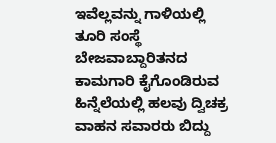ಇವೆಲ್ಲವನ್ನು ಗಾಳಿಯಲ್ಲಿ ತೂರಿ ಸಂಸ್ಥೆ ಬೇಜವಾಬ್ದಾರಿತನದ ಕಾಮಗಾರಿ ಕೈಗೊಂಡಿರುವ ಹಿನ್ನೆಲೆಯಲ್ಲಿ ಹಲವು ದ್ವಿಚಕ್ರ ವಾಹನ ಸವಾರರು ಬಿದ್ದು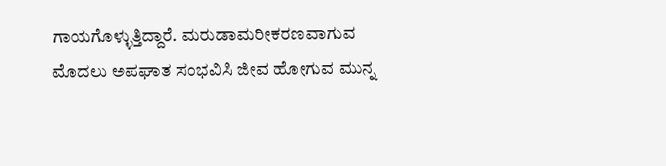ಗಾಯಗೊಳ್ಳುತ್ತಿದ್ದಾರೆ. ಮರುಡಾಮರೀಕರಣವಾಗುವ ಮೊದಲು ಅಪಘಾತ ಸಂಭವಿಸಿ ಜೀವ ಹೋಗುವ ಮುನ್ನ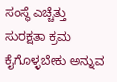ಸಂಸ್ಥೆ ಎಚ್ಚೆತ್ತು ಸುರಕ್ಷತಾ ಕ್ರಮ ಕೈಗೊಳ್ಳಬೇಕು ಅನ್ನುವ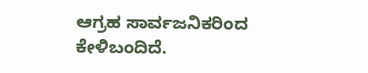ಆಗ್ರಹ ಸಾರ್ವಜನಿಕರಿಂದ ಕೇಳಿಬಂದಿದೆ.